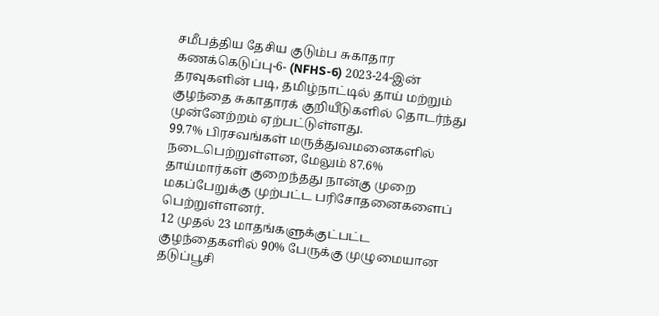சமீபத்திய தேசிய குடும்ப சுகாதார கணக்கெடுப்பு-6- (NFHS-6) 2023-24-இன் தரவுகளின் படி, தமிழ்நாட்டில் தாய் மற்றும் குழந்தை சுகாதாரக் குறியீடுகளில் தொடர்ந்து முன்னேற்றம் ஏற்பட்டுள்ளது.
99.7% பிரசவங்கள் மருத்துவமனைகளில் நடைபெற்றுள்ளன, மேலும் 87.6% தாய்மார்கள் குறைந்தது நான்கு முறை மகப்பேறுக்கு முற்பட்ட பரிசோதனைகளைப் பெற்றுள்ளனர்.
12 முதல் 23 மாதங்களுக்குட்பட்ட குழந்தைகளில் 90% பேருக்கு முழுமையான தடுப்பூசி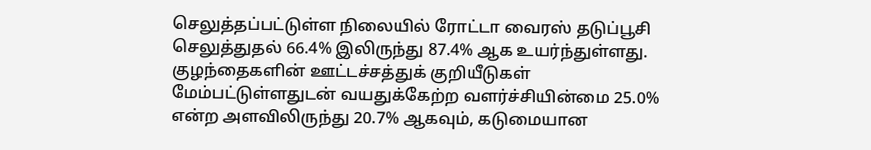செலுத்தப்பட்டுள்ள நிலையில் ரோட்டா வைரஸ் தடுப்பூசி செலுத்துதல் 66.4% இலிருந்து 87.4% ஆக உயர்ந்துள்ளது.
குழந்தைகளின் ஊட்டச்சத்துக் குறியீடுகள் மேம்பட்டுள்ளதுடன் வயதுக்கேற்ற வளர்ச்சியின்மை 25.0% என்ற அளவிலிருந்து 20.7% ஆகவும், கடுமையான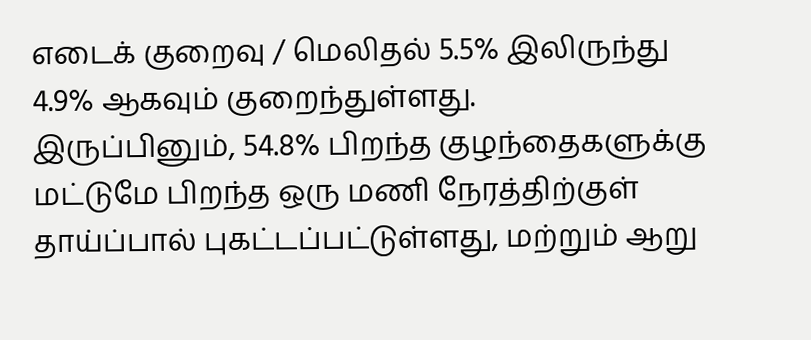எடைக் குறைவு / மெலிதல் 5.5% இலிருந்து 4.9% ஆகவும் குறைந்துள்ளது.
இருப்பினும், 54.8% பிறந்த குழந்தைகளுக்கு மட்டுமே பிறந்த ஒரு மணி நேரத்திற்குள் தாய்ப்பால் புகட்டப்பட்டுள்ளது, மற்றும் ஆறு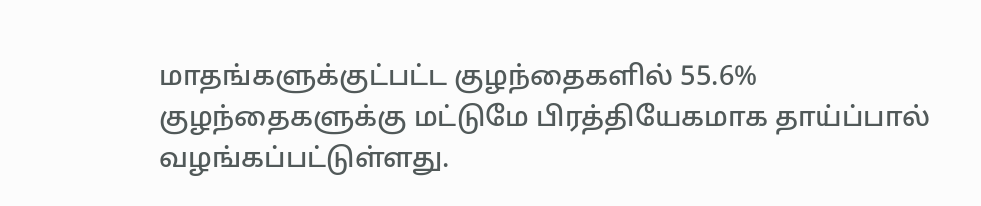மாதங்களுக்குட்பட்ட குழந்தைகளில் 55.6% குழந்தைகளுக்கு மட்டுமே பிரத்தியேகமாக தாய்ப்பால் வழங்கப்பட்டுள்ளது.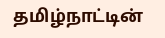தமிழ்நாட்டின்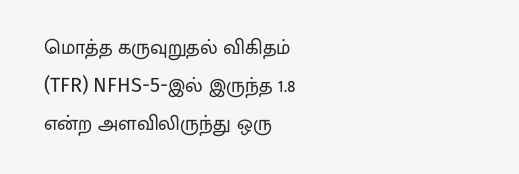மொத்த கருவுறுதல் விகிதம் (TFR) NFHS-5-இல் இருந்த 1.8 என்ற அளவிலிருந்து ஒரு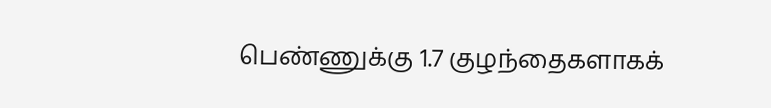பெண்ணுக்கு 1.7 குழந்தைகளாகக்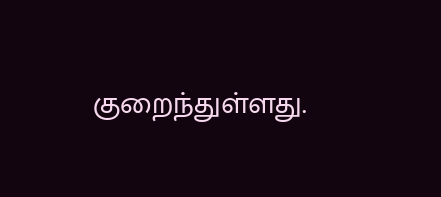குறைந்துள்ளது.